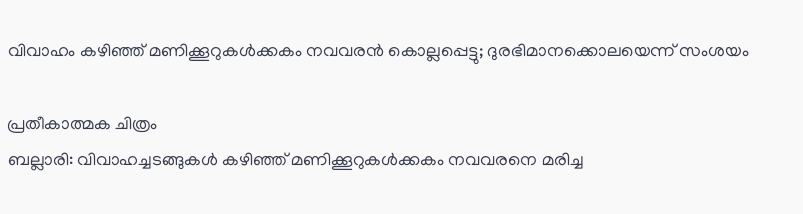വിവാഹം കഴിഞ്ഞ് മണിക്കൂറുകൾക്കകം നവവരൻ കൊല്ലപ്പെട്ടു; ദുരഭിമാനക്കൊലയെന്ന് സംശയം

പ്രതീകാത്മക ചിത്രം
ബല്ലാരി: വിവാഹച്ചടങ്ങുകൾ കഴിഞ്ഞ് മണിക്കൂറുകൾക്കകം നവവരനെ മരിച്ച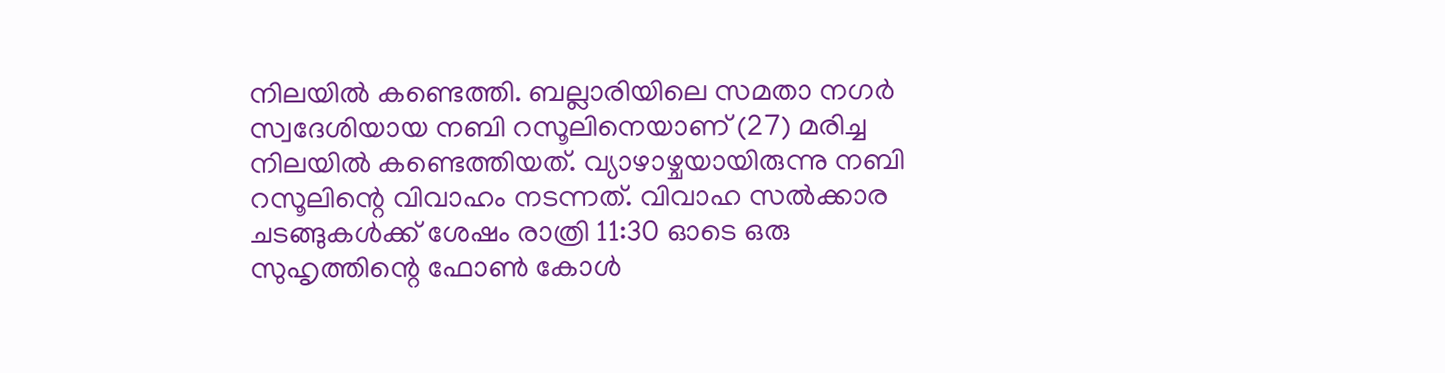നിലയിൽ കണ്ടെത്തി. ബല്ലാരിയിലെ സമതാ നഗർ സ്വദേശിയായ നബി റസൂലിനെയാണ് (27) മരിച്ച നിലയിൽ കണ്ടെത്തിയത്. വ്യാഴാഴ്ചയായിരുന്നു നബി റസൂലിന്റെ വിവാഹം നടന്നത്. വിവാഹ സൽക്കാര ചടങ്ങുകൾക്ക് ശേഷം രാത്രി 11:30 ഓടെ ഒരു സുഹൃത്തിന്റെ ഫോൺ കോൾ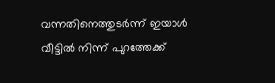വന്നതിനെത്തുടർന്ന് ഇയാൾ വീട്ടിൽ നിന്ന് പുറത്തേക്ക്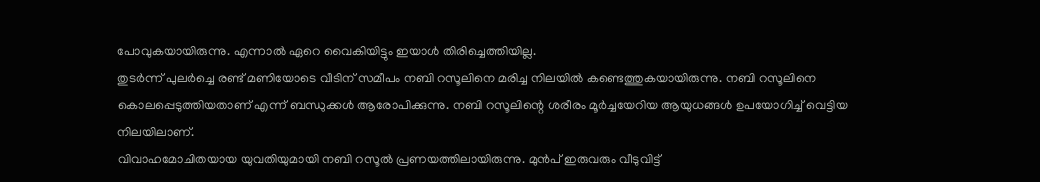പോവുകയായിരുന്നു. എന്നാൽ ഏറെ വൈകിയിട്ടും ഇയാൾ തിരിച്ചെത്തിയില്ല.
തുടർന്ന് പുലർച്ചെ രണ്ട് മണിയോടെ വീടിന് സമീപം നബി റസൂലിനെ മരിച്ച നിലയിൽ കണ്ടെത്തുകയായിരുന്നു. നബി റസൂലിനെ കൊലപ്പെടുത്തിയതാണ് എന്ന് ബന്ധുക്കൾ ആരോപിക്കുന്നു. നബി റസൂലിന്റെ ശരീരം മൂർച്ചയേറിയ ആയുധങ്ങൾ ഉപയോഗിച്ച് വെട്ടിയ നിലയിലാണ്.
വിവാഹമോചിതയായ യുവതിയുമായി നബി റസൂൽ പ്രണയത്തിലായിരുന്നു. മുൻപ് ഇരുവരും വീടുവിട്ട്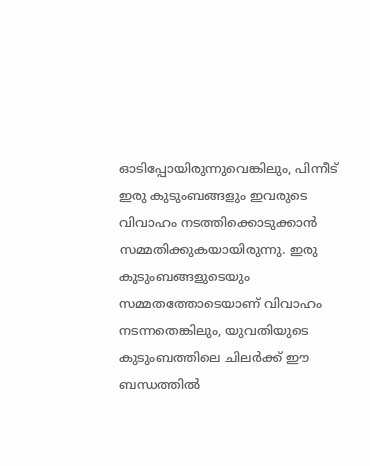ഓടിപ്പോയിരുന്നുവെങ്കിലും, പിന്നീട് ഇരു കുടുംബങ്ങളും ഇവരുടെ വിവാഹം നടത്തിക്കൊടുക്കാൻ സമ്മതിക്കുകയായിരുന്നു. ഇരു കുടുംബങ്ങളുടെയും സമ്മതത്തോടെയാണ് വിവാഹം നടന്നതെങ്കിലും, യുവതിയുടെ കുടുംബത്തിലെ ചിലർക്ക് ഈ ബന്ധത്തിൽ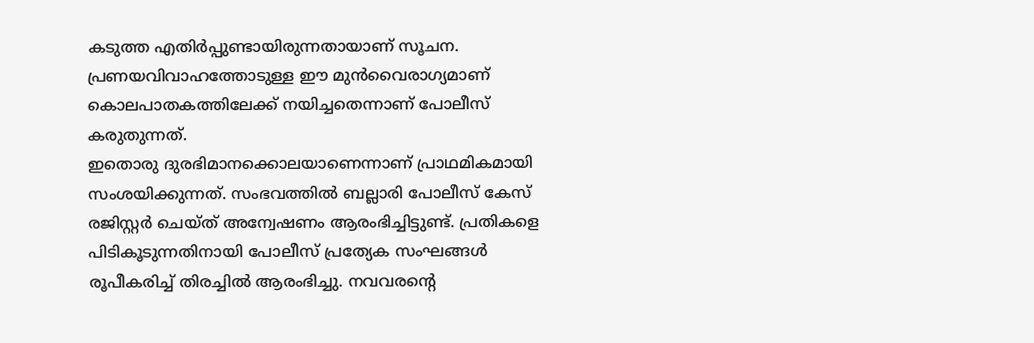കടുത്ത എതിർപ്പുണ്ടായിരുന്നതായാണ് സൂചന. പ്രണയവിവാഹത്തോടുള്ള ഈ മുൻവൈരാഗ്യമാണ് കൊലപാതകത്തിലേക്ക് നയിച്ചതെന്നാണ് പോലീസ് കരുതുന്നത്.
ഇതൊരു ദുരഭിമാനക്കൊലയാണെന്നാണ് പ്രാഥമികമായി സംശയിക്കുന്നത്. സംഭവത്തിൽ ബല്ലാരി പോലീസ് കേസ് രജിസ്റ്റർ ചെയ്ത് അന്വേഷണം ആരംഭിച്ചിട്ടുണ്ട്. പ്രതികളെ പിടികൂടുന്നതിനായി പോലീസ് പ്രത്യേക സംഘങ്ങൾ രൂപീകരിച്ച് തിരച്ചിൽ ആരംഭിച്ചു. നവവരന്റെ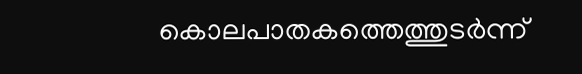കൊലപാതകത്തെത്തുടർന്ന്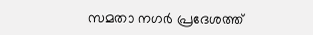സമതാ നഗർ പ്രദേശത്ത്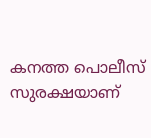കനത്ത പൊലീസ് സുരക്ഷയാണ്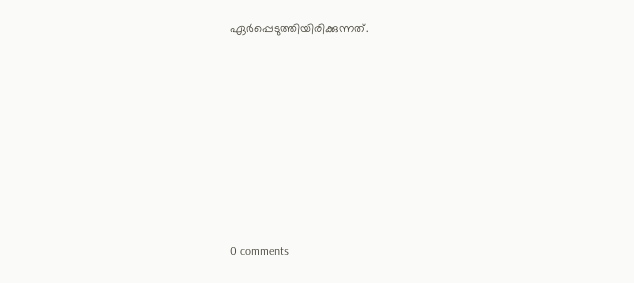ഏർപ്പെടുത്തിയിരിക്കുന്നത്.











0 comments